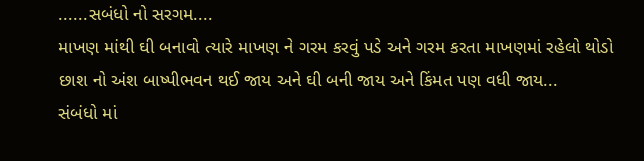......સબંધો નો સરગમ....
માખણ માંથી ઘી બનાવો ત્યારે માખણ ને ગરમ કરવું પડે અને ગરમ કરતા માખણમાં રહેલો થોડો છાશ નો અંશ બાષ્પીભવન થઈ જાય અને ઘી બની જાય અને કિંમત પણ વધી જાય...
સંબંધો માં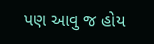પણ આવુ જ હોય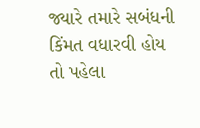જ્યારે તમારે સબંધની કિંમત વધારવી હોય તો પહેલા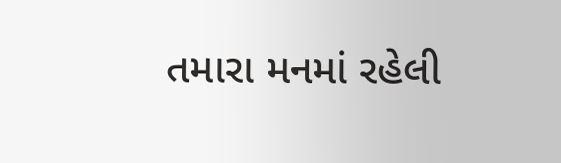તમારા મનમાં રહેલી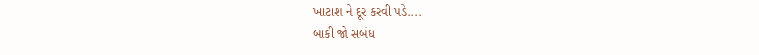ખાટાશ ને દૂર કરવી પડે....
બાકી જો સબંધ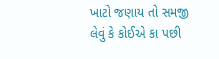ખાટો જણાય તો સમજી લેવું કે કોઈએ કા પછી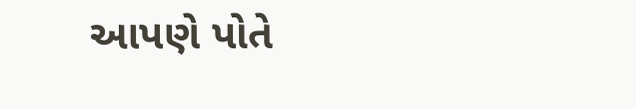આપણે પોતે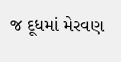જ દૂધમાં મેરવણ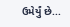ઉમેર્યું છે...